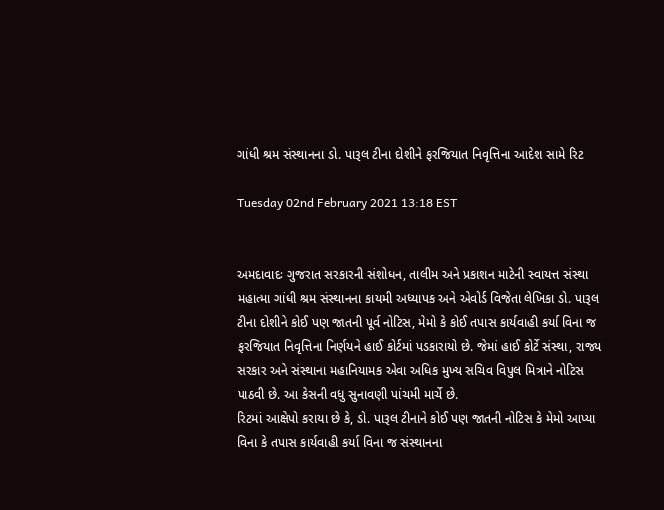ગાંધી શ્રમ સંસ્થાનના ડો. પારૂલ ટીના દોશીને ફરજિયાત નિવૃત્તિના આદેશ સામે રિટ

Tuesday 02nd February 2021 13:18 EST


અમદાવાદઃ ગુજરાત સરકારની સંશોધન, તાલીમ અને પ્રકાશન માટેની સ્વાયત્ત સંસ્થા મહાત્મા ગાંધી શ્રમ સંસ્થાનના કાયમી અધ્યાપક અને એવોર્ડ વિજેતા લેખિકા ડો. પારૂલ ટીના દોશીને કોઈ પણ જાતની પૂર્વ નોટિસ, મેમો કે કોઈ તપાસ કાર્યવાહી કર્યા વિના જ ફરજિયાત નિવૃત્તિના નિર્ણયને હાઈ કોર્ટમાં પડકારાયો છે. જેમાં હાઈ કોર્ટે સંસ્થા, રાજ્ય સરકાર અને સંસ્થાના મહાનિયામક એવા અધિક મુખ્ય સચિવ વિપુલ મિત્રાને નોટિસ પાઠવી છે. આ કેસની વધુ સુનાવણી પાંચમી માર્ચે છે.
રિટમાં આક્ષેપો કરાયા છે કે, ડો. પારૂલ ટીનાને કોઈ પણ જાતની નોટિસ કે મેમો આપ્યા વિના કે તપાસ કાર્યવાહી કર્યા વિના જ સંસ્થાનના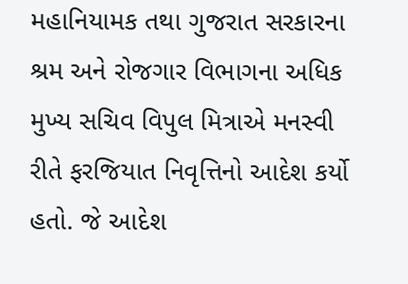મહાનિયામક તથા ગુજરાત સરકારના શ્રમ અને રોજગાર વિભાગના અધિક મુખ્ય સચિવ વિપુલ મિત્રાએ મનસ્વી રીતે ફરજિયાત નિવૃત્તિનો આદેશ કર્યો હતો. જે આદેશ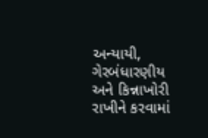અન્યાયી, ગેરબંધારણીય અને કિન્નાખોરી રાખીને કરવામાં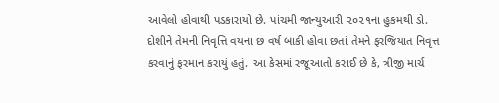આવેલો હોવાથી પડકારાયો છે. પાંચમી જાન્યુઆરી ૨૦૨૧ના હુકમથી ડો. દોશીને તેમની નિવૃત્તિ વયના છ વર્ષ બાકી હોવા છતાં તેમને ફરજિયાત નિવૃત્ત કરવાનું ફરમાન કરાયું હતું. આ કેસમાં રજૂઆતો કરાઈ છે કે, ત્રીજી માર્ચ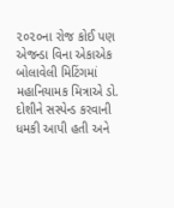૨૦૨૦ના રોજ કોઈ પણ એજન્ડા વિના એકાએક બોલાવેલી મિટિંગમાં મહાનિયામક મિત્રાએ ડો. દોશીને સસ્પેન્ડ કરવાની ધમકી આપી હતી અને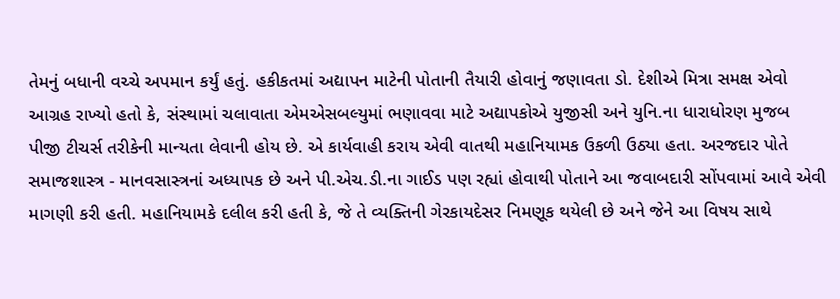તેમનું બધાની વચ્ચે અપમાન કર્યું હતું. હકીકતમાં અદ્યાપન માટેની પોતાની તૈયારી હોવાનું જણાવતા ડો. દેશીએ મિત્રા સમક્ષ એવો આગ્રહ રાખ્યો હતો કે, સંસ્થામાં ચલાવાતા એમએસબલ્યુમાં ભણાવવા માટે અદ્યાપકોએ યુજીસી અને યુનિ.ના ધારાધોરણ મુજબ પીજી ટીચર્સ તરીકેની માન્યતા લેવાની હોય છે. એ કાર્યવાહી કરાય એવી વાતથી મહાનિયામક ઉકળી ઉઠ્યા હતા. અરજદાર પોતે સમાજશાસ્ત્ર - માનવસાસ્ત્રનાં અધ્યાપક છે અને પી.એચ.ડી.ના ગાઈડ પણ રહ્યાં હોવાથી પોતાને આ જવાબદારી સોંપવામાં આવે એવી માગણી કરી હતી. મહાનિયામકે દલીલ કરી હતી કે, જે તે વ્યક્તિની ગેરકાયદેસર નિમણૂક થયેલી છે અને જેને આ વિષય સાથે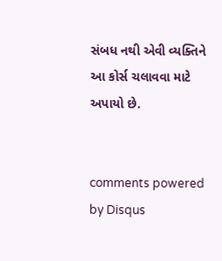સંબધ નથી એવી વ્યક્તિને આ કોર્સ ચલાવવા માટે અપાયો છે.


comments powered by Disqus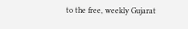to the free, weekly Gujarat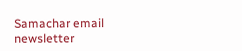Samachar email newsletter